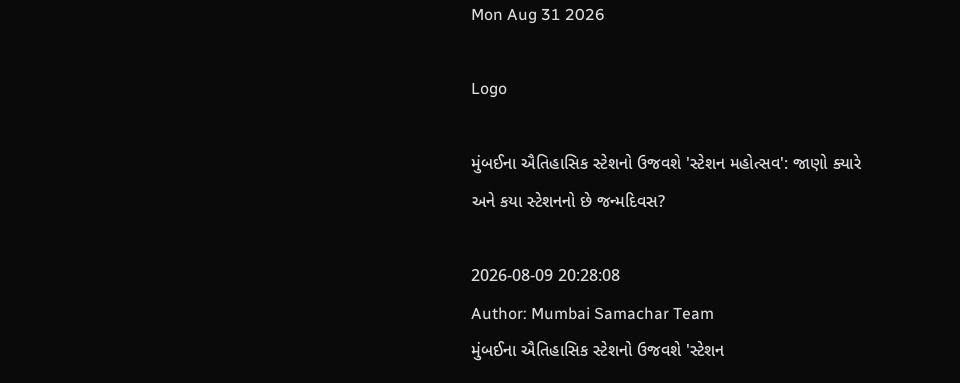Mon Aug 31 2026

Logo

મુંબઈના ઐતિહાસિક સ્ટેશનો ઉજવશે 'સ્ટેશન મહોત્સવ': જાણો ક્યારે અને કયા સ્ટેશનનો છે જન્મદિવસ?

2026-08-09 20:28:08
Author: Mumbai Samachar Team
મુંબઈના ઐતિહાસિક સ્ટેશનો ઉજવશે 'સ્ટેશન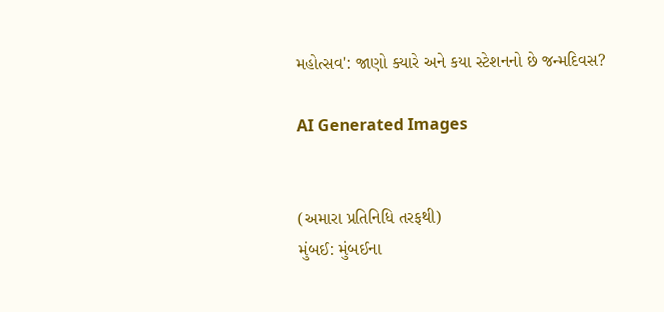મહોત્સવ': જાણો ક્યારે અને કયા સ્ટેશનનો છે જન્મદિવસ?

AI Generated Images


(અમારા પ્રતિનિધિ તરફથી)
મુંબઈ: મુંબઈના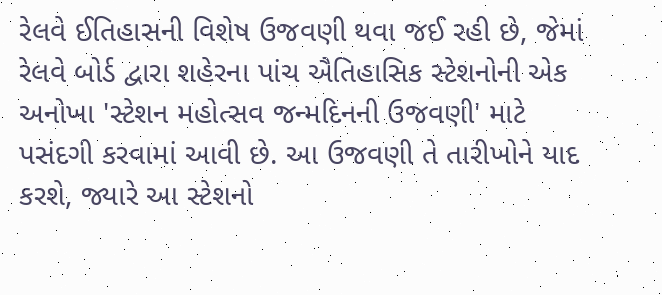રેલવે ઈતિહાસની વિશેષ ઉજવણી થવા જઈ રહી છે, જેમાં રેલવે બોર્ડ દ્વારા શહેરના પાંચ ઐતિહાસિક સ્ટેશનોની એક અનોખા 'સ્ટેશન મહોત્સવ જન્મદિનની ઉજવણી' માટે પસંદગી કરવામાં આવી છે. આ ઉજવણી તે તારીખોને યાદ કરશે, જ્યારે આ સ્ટેશનો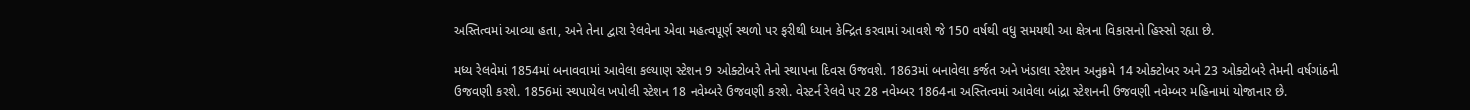અસ્તિત્વમાં આવ્યા હતા, અને તેના દ્વારા રેલવેના એવા મહત્વપૂર્ણ સ્થળો પર ફરીથી ધ્યાન કેન્દ્રિત કરવામાં આવશે જે 150 વર્ષથી વધુ સમયથી આ ક્ષેત્રના વિકાસનો હિસ્સો રહ્યા છે.

મધ્ય રેલવેમાં 1854માં બનાવવામાં આવેલા કલ્યાણ સ્ટેશન 9 ઓક્ટોબરે તેનો સ્થાપના દિવસ ઉજવશે. 1863માં બનાવેલા કર્જત અને ખંડાલા સ્ટેશન અનુક્રમે 14 ઓક્ટોબર અને 23 ઓક્ટોબરે તેમની વર્ષગાંઠની ઉજવણી કરશે. 1856માં સ્થપાયેલ ખપોલી સ્ટેશન 18 નવેમ્બરે ઉજવણી કરશે. વેસ્ટર્ન રેલવે પર 28 નવેમ્બર 1864ના અસ્તિત્વમાં આવેલા બાંદ્રા સ્ટેશનની ઉજવણી નવેમ્બર મહિનામાં યોજાનાર છે.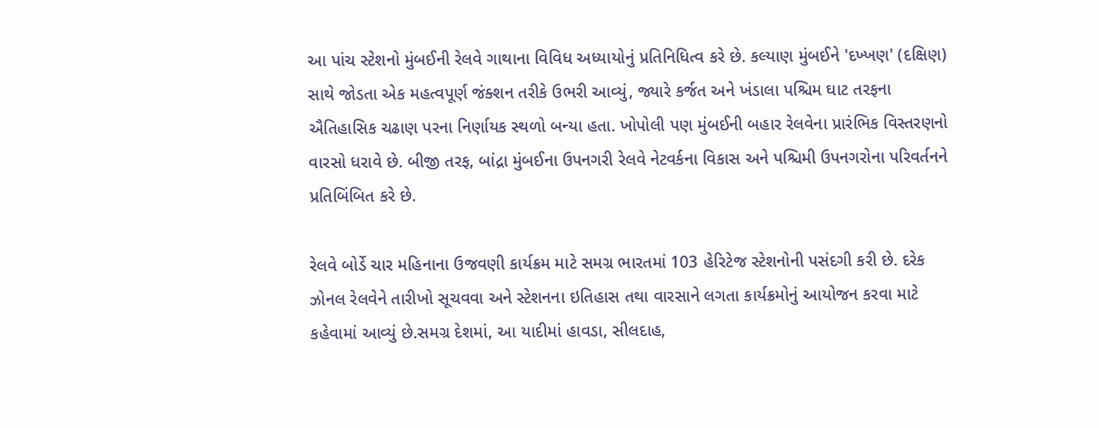આ પાંચ સ્ટેશનો મુંબઈની રેલવે ગાથાના વિવિધ અધ્યાયોનું પ્રતિનિધિત્વ કરે છે. કલ્યાણ મુંબઈને 'દખ્ખણ' (દક્ષિણ) સાથે જોડતા એક મહત્વપૂર્ણ જંક્શન તરીકે ઉભરી આવ્યું, જ્યારે કર્જત અને ખંડાલા પશ્ચિમ ઘાટ તરફના ઐતિહાસિક ચઢાણ પરના નિર્ણાયક સ્થળો બન્યા હતા. ખોપોલી પણ મુંબઈની બહાર રેલવેના પ્રારંભિક વિસ્તરણનો વારસો ધરાવે છે. બીજી તરફ, બાંદ્રા મુંબઈના ઉપનગરી રેલવે નેટવર્કના વિકાસ અને પશ્ચિમી ઉપનગરોના પરિવર્તનને પ્રતિબિંબિત કરે છે.

રેલવે બોર્ડે ચાર મહિનાના ઉજવણી કાર્યક્રમ માટે સમગ્ર ભારતમાં 103 હેરિટેજ સ્ટેશનોની પસંદગી કરી છે. દરેક ઝોનલ રેલવેને તારીખો સૂચવવા અને સ્ટેશનના ઇતિહાસ તથા વારસાને લગતા કાર્યક્રમોનું આયોજન કરવા માટે કહેવામાં આવ્યું છે.સમગ્ર દેશમાં, આ યાદીમાં હાવડા, સીલદાહ,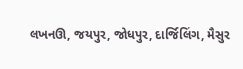લખનઊ, જયપુર, જોધપુર, દાર્જિલિંગ, મૈસુર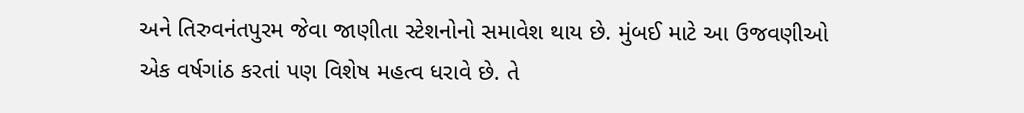અને તિરુવનંતપુરમ જેવા જાણીતા સ્ટેશનોનો સમાવેશ થાય છે. મુંબઈ માટે આ ઉજવણીઓ એક વર્ષગાંઠ કરતાં પણ વિશેષ મહત્વ ધરાવે છે. તે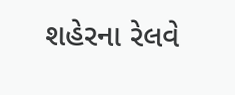શહેરના રેલવે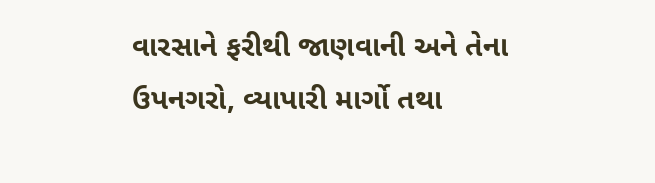વારસાને ફરીથી જાણવાની અને તેના ઉપનગરો, વ્યાપારી માર્ગો તથા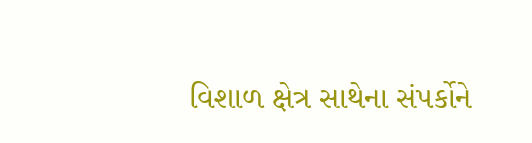વિશાળ ક્ષેત્ર સાથેના સંપર્કોને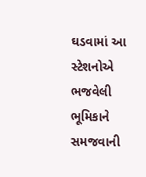ઘડવામાં આ સ્ટેશનોએ ભજવેલી ભૂમિકાને સમજવાની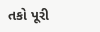તકો પૂરી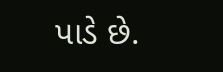પાડે છે.